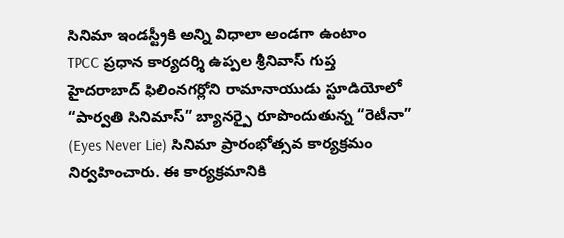సినిమా ఇండస్ట్రీకి అన్ని విధాలా అండగా ఉంటాం
TPCC ప్రధాన కార్యదర్శి ఉప్పల శ్రీనివాస్ గుప్త
హైదరాబాద్ ఫిలింనగర్లోని రామానాయుడు స్టూడియోలో “పార్వతి సినిమాస్” బ్యానర్పై రూపొందుతున్న “రెటీనా” (Eyes Never Lie) సినిమా ప్రారంభోత్సవ కార్యక్రమం నిర్వహించారు. ఈ కార్యక్రమానికి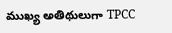ముఖ్య అతిథులుగా TPCC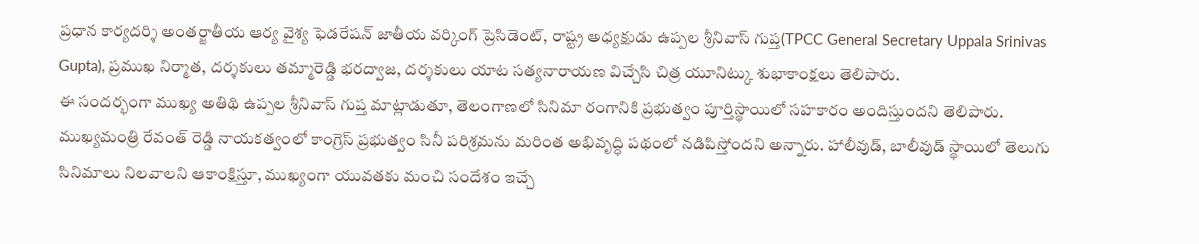ప్రధాన కార్యదర్శి అంతర్జాతీయ ఆర్య వైశ్య ఫెడరేషన్ జాతీయ వర్కింగ్ ప్రెసిడెంట్, రాష్ట్ర అధ్యక్షుడు ఉప్పల శ్రీనివాస్ గుప్త(TPCC General Secretary Uppala Srinivas Gupta), ప్రముఖ నిర్మాత, దర్శకులు తమ్మారెడ్డి భరద్వాజ, దర్శకులు యాట సత్యనారాయణ విచ్చేసి చిత్ర యూనిట్కు శుభాకాంక్షలు తెలిపారు.
ఈ సందర్భంగా ముఖ్య అతిథి ఉప్పల శ్రీనివాస్ గుప్త మాట్లాడుతూ, తెలంగాణలో సినిమా రంగానికి ప్రభుత్వం పూర్తిస్థాయిలో సహకారం అందిస్తుందని తెలిపారు. ముఖ్యమంత్రి రేవంత్ రెడ్డి నాయకత్వంలో కాంగ్రెస్ ప్రభుత్వం సినీ పరిశ్రమను మరింత అభివృద్ధి పథంలో నడిపిస్తోందని అన్నారు. హాలీవుడ్, బాలీవుడ్ స్థాయిలో తెలుగు సినిమాలు నిలవాలని ఆకాంక్షిస్తూ, ముఖ్యంగా యువతకు మంచి సందేశం ఇచ్చే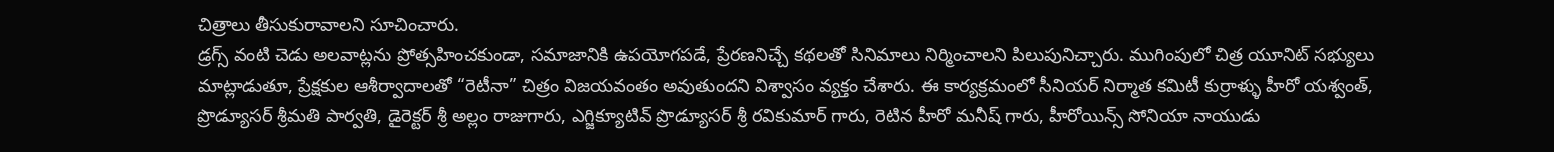చిత్రాలు తీసుకురావాలని సూచించారు.
డ్రగ్స్ వంటి చెడు అలవాట్లను ప్రోత్సహించకుండా, సమాజానికి ఉపయోగపడే, ప్రేరణనిచ్చే కథలతో సినిమాలు నిర్మించాలని పిలుపునిచ్చారు. ముగింపులో చిత్ర యూనిట్ సభ్యులు మాట్లాడుతూ, ప్రేక్షకుల ఆశీర్వాదాలతో “రెటీనా” చిత్రం విజయవంతం అవుతుందని విశ్వాసం వ్యక్తం చేశారు. ఈ కార్యక్రమంలో సీనియర్ నిర్మాత కమిటీ కుర్రాళ్ళు హీరో యశ్వంత్, ప్రొడ్యూసర్ శ్రీమతి పార్వతి, డైరెక్టర్ శ్రీ అల్లం రాజుగారు, ఎగ్జిక్యూటివ్ ప్రొడ్యూసర్ శ్రీ రవికుమార్ గారు, రెటిన హీరో మనీష్ గారు, హీరోయిన్స్ సోనియా నాయుడు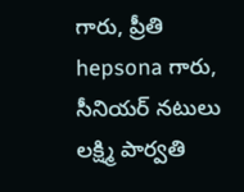గారు, ప్రీతి hepsona గారు, సీనియర్ నటులు లక్ష్మి పార్వతి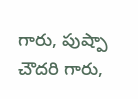గారు, పుష్పా చౌదరి గారు,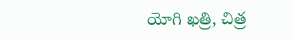యోగి ఖత్రి, చిత్ర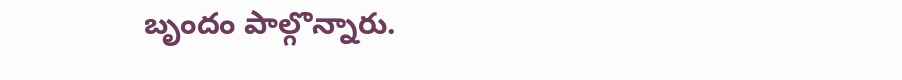బృందం పాల్గొన్నారు.